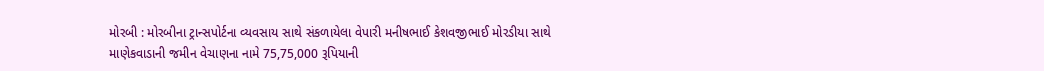મોરબી : મોરબીના ટ્રાન્સપોર્ટના વ્યવસાય સાથે સંકળાયેલા વેપારી મનીષભાઈ કેશવજીભાઈ મોરડીયા સાથે માણેકવાડાની જમીન વેચાણના નામે 75,75,000 રૂપિયાની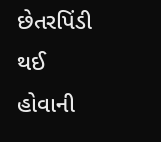છેતરપિંડી થઈ હોવાની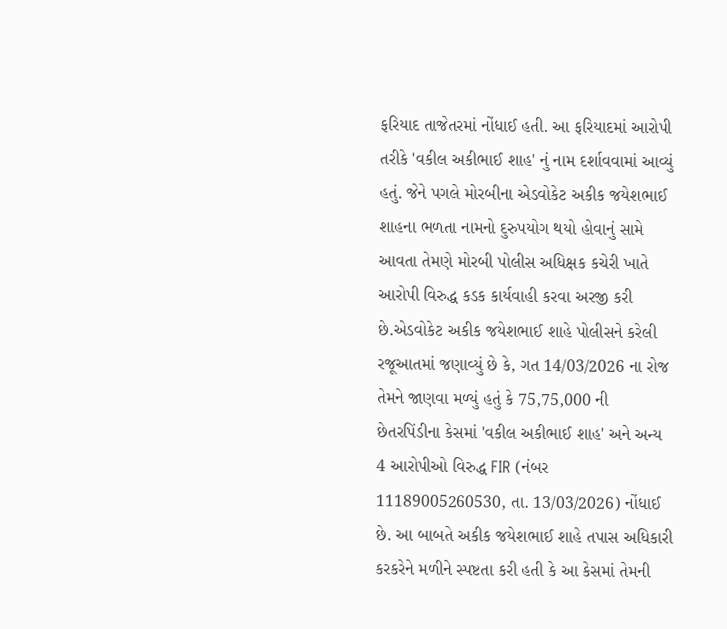ફરિયાદ તાજેતરમાં નોંધાઈ હતી. આ ફરિયાદમાં આરોપી તરીકે 'વકીલ અકીભાઈ શાહ' નું નામ દર્શાવવામાં આવ્યું હતું. જેને પગલે મોરબીના એડવોકેટ અકીક જયેશભાઈ શાહના ભળતા નામનો દુરુપયોગ થયો હોવાનું સામે આવતા તેમણે મોરબી પોલીસ અધિક્ષક કચેરી ખાતે આરોપી વિરુદ્ધ કડક કાર્યવાહી કરવા અરજી કરી છે.એડવોકેટ અકીક જયેશભાઈ શાહે પોલીસને કરેલી રજૂઆતમાં જણાવ્યું છે કે, ગત 14/03/2026 ના રોજ તેમને જાણવા મળ્યું હતું કે 75,75,000 ની છેતરપિંડીના કેસમાં 'વકીલ અકીભાઈ શાહ' અને અન્ય 4 આરોપીઓ વિરુદ્ધ FIR (નંબર 11189005260530, તા. 13/03/2026) નોંધાઈ છે. આ બાબતે અકીક જયેશભાઈ શાહે તપાસ અધિકારી કરકરેને મળીને સ્પષ્ટતા કરી હતી કે આ કેસમાં તેમની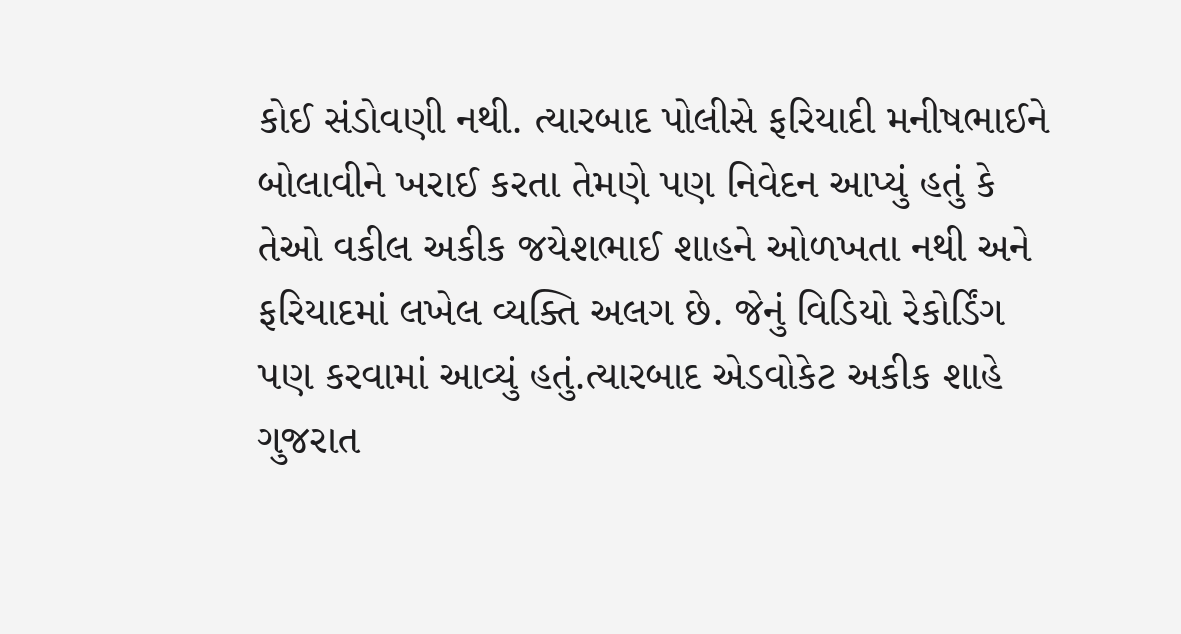કોઈ સંડોવણી નથી. ત્યારબાદ પોલીસે ફરિયાદી મનીષભાઈને બોલાવીને ખરાઈ કરતા તેમણે પણ નિવેદન આપ્યું હતું કે તેઓ વકીલ અકીક જયેશભાઈ શાહને ઓળખતા નથી અને ફરિયાદમાં લખેલ વ્યક્તિ અલગ છે. જેનું વિડિયો રેકોર્ડિંગ પણ કરવામાં આવ્યું હતું.ત્યારબાદ એડવોકેટ અકીક શાહે ગુજરાત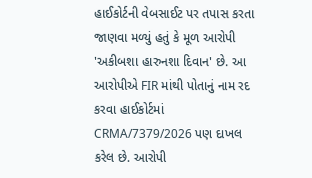હાઈકોર્ટની વેબસાઈટ પર તપાસ કરતા જાણવા મળ્યું હતું કે મૂળ આરોપી 'અકીબશા હારુનશા દિવાન' છે. આ આરોપીએ FIR માંથી પોતાનું નામ રદ કરવા હાઈકોર્ટમાં CRMA/7379/2026 પણ દાખલ કરેલ છે. આરોપી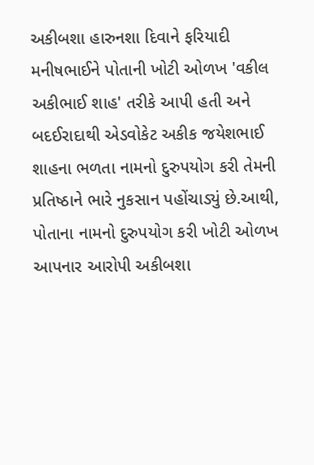અકીબશા હારુનશા દિવાને ફરિયાદી મનીષભાઈને પોતાની ખોટી ઓળખ 'વકીલ અકીભાઈ શાહ' તરીકે આપી હતી અને બદઈરાદાથી એડવોકેટ અકીક જયેશભાઈ શાહના ભળતા નામનો દુરુપયોગ કરી તેમની પ્રતિષ્ઠાને ભારે નુકસાન પહોંચાડ્યું છે.આથી, પોતાના નામનો દુરુપયોગ કરી ખોટી ઓળખ આપનાર આરોપી અકીબશા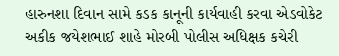હારુનશા દિવાન સામે કડક કાનૂની કાર્યવાહી કરવા એડવોકેટ અકીક જયેશભાઈ શાહે મોરબી પોલીસ અધિક્ષક કચેરી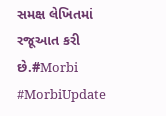સમક્ષ લેખિતમાં રજૂઆત કરી છે.#Morbi #MorbiUpdate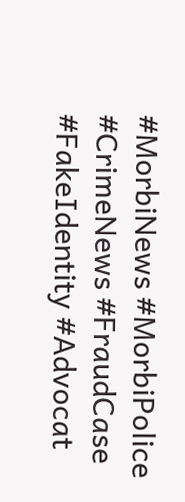#MorbiNews #MorbiPolice #CrimeNews #FraudCase #FakeIdentity #Advocat